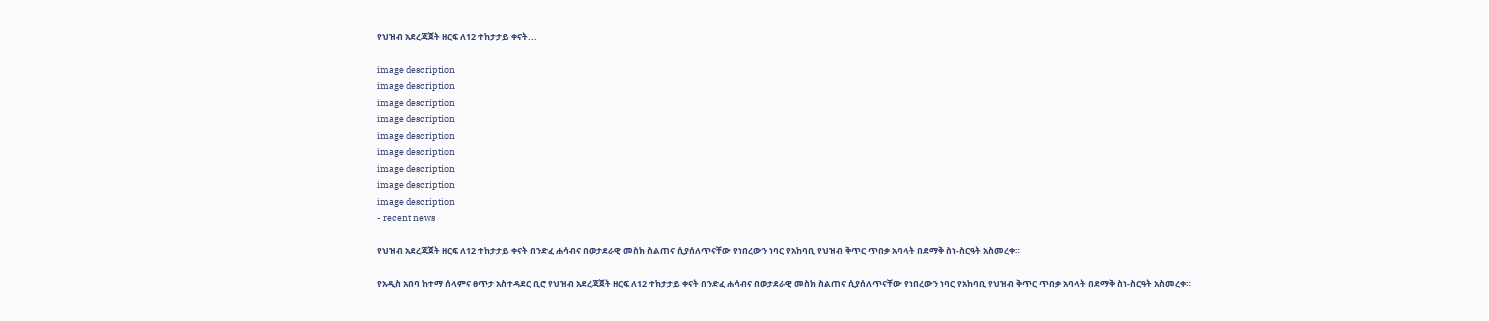የህዝብ አደረጃጀት ዘርፍ ለ12 ተከታታይ ቀናት...

image description
image description
image description
image description
image description
image description
image description
image description
image description
- recent news

የህዝብ አደረጃጀት ዘርፍ ለ12 ተከታታይ ቀናት በንድፈ ሐሳብና በወታደራዊ መስክ ስልጠና ሲያሰለጥናቸው የነበረውን ነባር የአከባቢ የህዝብ ቅጥር ጥበቃ አባላት በደማቅ ስነ-ስርዓት አስመረቀ።

የአዲስ አበባ ከተማ ሰላምና ፀጥታ አስተዳደር ቢሮ የህዝብ አደረጃጀት ዘርፍ ለ12 ተከታታይ ቀናት በንድፈ ሐሳብና በወታደራዊ መስክ ስልጠና ሲያሰለጥናቸው የነበረውን ነባር የአከባቢ የህዝብ ቅጥር ጥበቃ አባላት በደማቅ ስነ-ስርዓት አስመረቀ።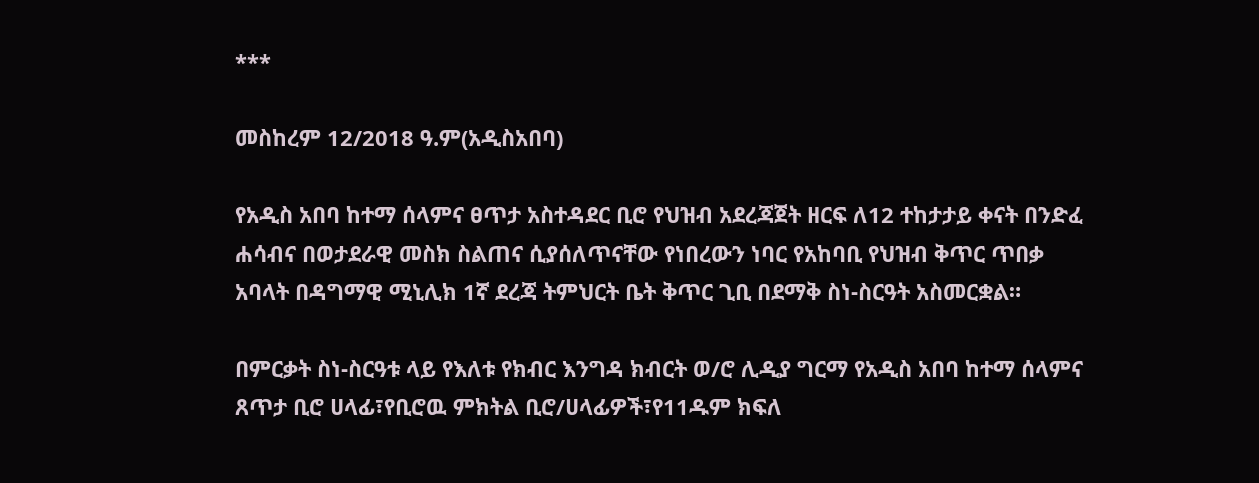***

መስከረም 12/2018 ዓ.ም(አዲስአበባ)

የአዲስ አበባ ከተማ ሰላምና ፀጥታ አስተዳደር ቢሮ የህዝብ አደረጃጀት ዘርፍ ለ12 ተከታታይ ቀናት በንድፈ ሐሳብና በወታደራዊ መስክ ስልጠና ሲያሰለጥናቸው የነበረውን ነባር የአከባቢ የህዝብ ቅጥር ጥበቃ አባላት በዳግማዊ ሚኒሊክ 1ኛ ደረጃ ትምህርት ቤት ቅጥር ጊቢ በደማቅ ስነ-ስርዓት አስመርቋል።

በምርቃት ስነ-ስርዓቱ ላይ የእለቱ የክብር እንግዳ ክብርት ወ/ሮ ሊዲያ ግርማ የአዲስ አበባ ከተማ ሰላምና ጸጥታ ቢሮ ሀላፊ፣የቢሮዉ ምክትል ቢሮ/ሀላፊዎች፣የ11ዱም ክፍለ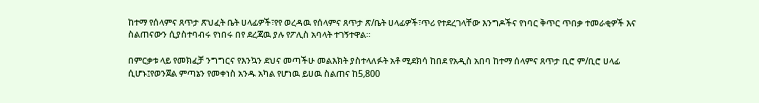ከተማ የሰላምና ጸጥታ ጽህፈት ቤት ሀላፊዎች፣የየ ወረዳዉ የሰላምና ጸጥታ ጽ/ቤት ሀላፊዎች፣ጥሪ የተደረገላቸው እንግዶችና የነባር ቅጥር ጥበቃ ተመራቂዎች እና ስልጠናውን ሲያስተባብሩ የነበሩ በየ ደረጃዉ ያሉ የፖሊስ አባላት ተገኝተዋል።

በምርቃቱ ላይ የመክፈቻ ንግግርና የእንኳን ደህና መጣችሁ መልእክት ያስተላለፉት አቶ ሚደክሳ ከበደ የአዲስ አበባ ከተማ ሰላምና ጸጥታ ቢሮ ም/ቢሮ ሀላፊ ሲሆኑ፤የወንጀል ምጣኔን የመቀነስ አንዱ አካል የሆነዉ ይሀዉ ስልጠና ከ5,800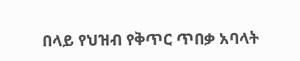በላይ የህዝብ የቅጥር ጥበቃ አባላት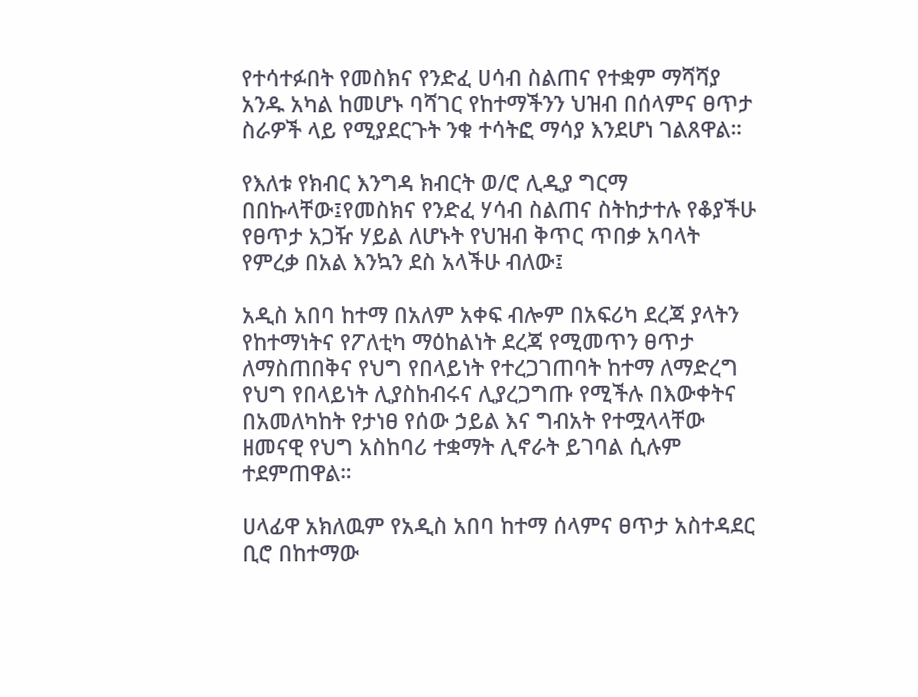የተሳተፉበት የመስክና የንድፈ ሀሳብ ስልጠና የተቋም ማሻሻያ አንዱ አካል ከመሆኑ ባሻገር የከተማችንን ህዝብ በሰላምና ፀጥታ ስራዎች ላይ የሚያደርጉት ንቁ ተሳትፎ ማሳያ እንደሆነ ገልጸዋል።

የእለቱ የክብር እንግዳ ክብርት ወ/ሮ ሊዲያ ግርማ በበኩላቸው፤የመስክና የንድፈ ሃሳብ ስልጠና ስትከታተሉ የቆያችሁ የፀጥታ አጋዥ ሃይል ለሆኑት የህዝብ ቅጥር ጥበቃ አባላት የምረቃ በአል እንኳን ደስ አላችሁ ብለው፤

አዲስ አበባ ከተማ በአለም አቀፍ ብሎም በአፍሪካ ደረጃ ያላትን የከተማነትና የፖለቲካ ማዕከልነት ደረጃ የሚመጥን ፀጥታ ለማስጠበቅና የህግ የበላይነት የተረጋገጠባት ከተማ ለማድረግ የህግ የበላይነት ሊያስከብሩና ሊያረጋግጡ የሚችሉ በእውቀትና በአመለካከት የታነፀ የሰው ኃይል እና ግብአት የተሟላላቸው ዘመናዊ የህግ አስከባሪ ተቋማት ሊኖራት ይገባል ሲሉም ተደምጠዋል።

ሀላፊዋ አክለዉም የአዲስ አበባ ከተማ ሰላምና ፀጥታ አስተዳደር ቢሮ በከተማው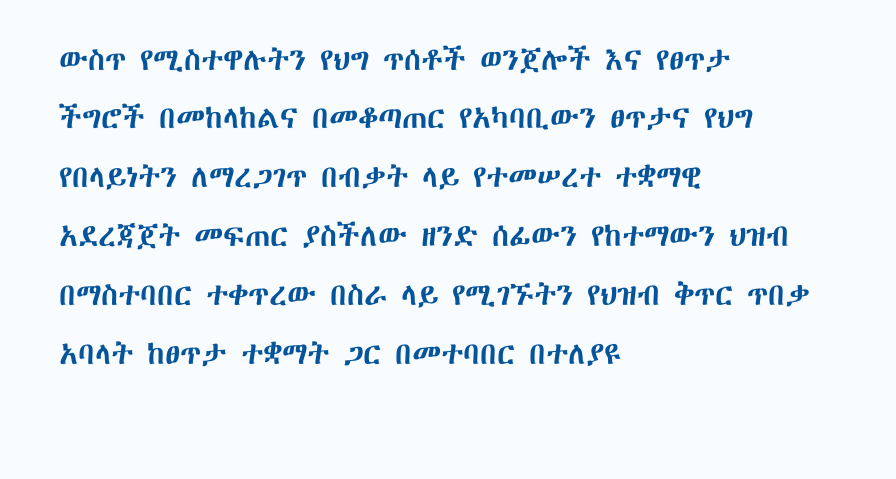ውስጥ የሚስተዋሉትን የህግ ጥሰቶች ወንጀሎች እና የፀጥታ ችግሮች በመከላከልና በመቆጣጠር የአካባቢውን ፀጥታና የህግ የበላይነትን ለማረጋገጥ በብቃት ላይ የተመሠረተ ተቋማዊ አደረጃጀት መፍጠር ያስችለው ዘንድ ሰፊውን የከተማውን ህዝብ በማስተባበር ተቀጥረው በስራ ላይ የሚገኙትን የህዝብ ቅጥር ጥበቃ አባላት ከፀጥታ ተቋማት ጋር በመተባበር በተለያዩ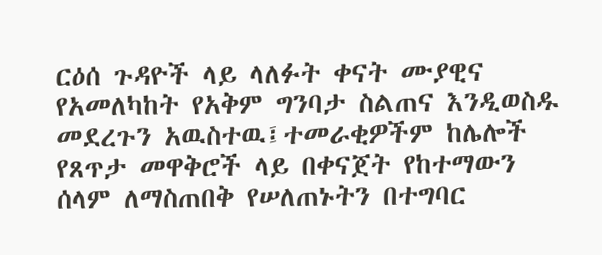ርዕሰ ጉዳዮች ላይ ላለፉት ቀናት ሙያዊና የአመለካከት የአቅም ግንባታ ስልጠና እንዲወስዱ መደረጉን አዉስተዉ፤ተመራቂዎችም ከሌሎች የጸጥታ መዋቅሮች ላይ በቀናጀት የከተማውን ሰላም ለማስጠበቅ የሠለጠኑትን በተግባር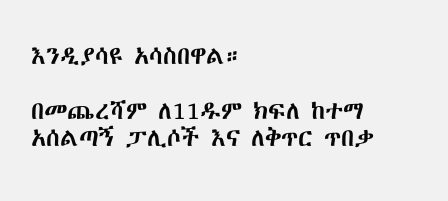እንዲያሳዩ አሳስበዋል።

በመጨረሻም ለ11ዱም ክፍለ ከተማ አሰልጣኝ ፓሊሶች እና ለቅጥር ጥበቃ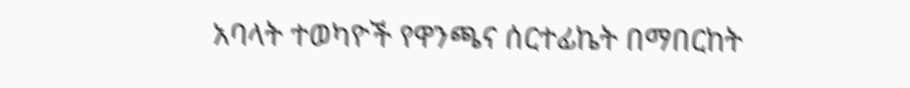አባላት ተወካዮች የዋንጫና ሰርተፊኬት በማበርከት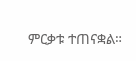ምርቃቱ ተጠናቋል።